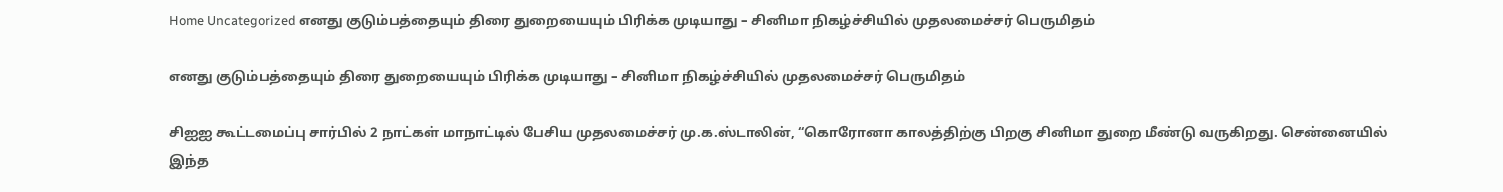Home Uncategorized எனது குடும்பத்தையும் திரை துறையையும் பிரிக்க முடியாது – சினிமா நிகழ்ச்சியில் முதலமைச்சர் பெருமிதம்

எனது குடும்பத்தையும் திரை துறையையும் பிரிக்க முடியாது – சினிமா நிகழ்ச்சியில் முதலமைச்சர் பெருமிதம்

சிஐஐ கூட்டமைப்பு சார்பில் 2 நாட்கள் மாநாட்டில் பேசிய முதலமைச்சர் மு.க.ஸ்டாலின், “கொரோனா காலத்திற்கு பிறகு சினிமா துறை மீண்டு வருகிறது. சென்னையில் இந்த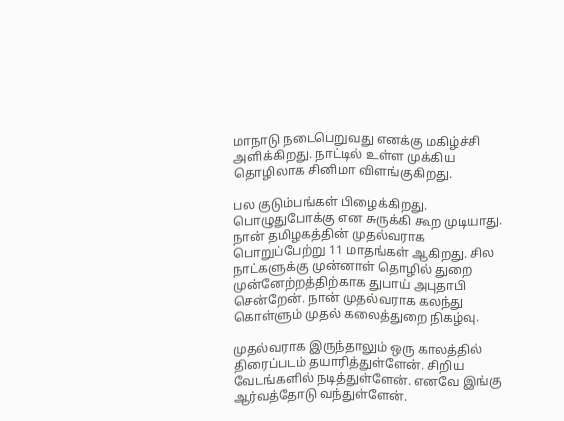மாநாடு நடைபெறுவது எனக்கு மகிழ்ச்சி அளிக்கிறது. நாட்டில் உள்ள முக்கிய தொழிலாக சினிமா விளங்குகிறது.

பல குடும்பங்கள் பிழைக்கிறது. பொழுதுபோக்கு என சுருக்கி கூற முடியாது. நான் தமிழகத்தின் முதல்வராக பொறுப்பேற்று 11 மாதங்கள் ஆகிறது. சில நாட்களுக்கு முன்னாள் தொழில் துறை முன்னேற்றத்திற்காக துபாய் அபுதாபி சென்றேன். நான் முதல்வராக கலந்து கொள்ளும் முதல் கலைத்துறை நிகழ்வு.

முதல்வராக இருந்தாலும் ஒரு காலத்தில் திரைப்படம் தயாரித்துள்ளேன். சிறிய வேடங்களில் நடித்துள்ளேன். எனவே இங்கு ஆர்வத்தோடு வந்துள்ளேன்.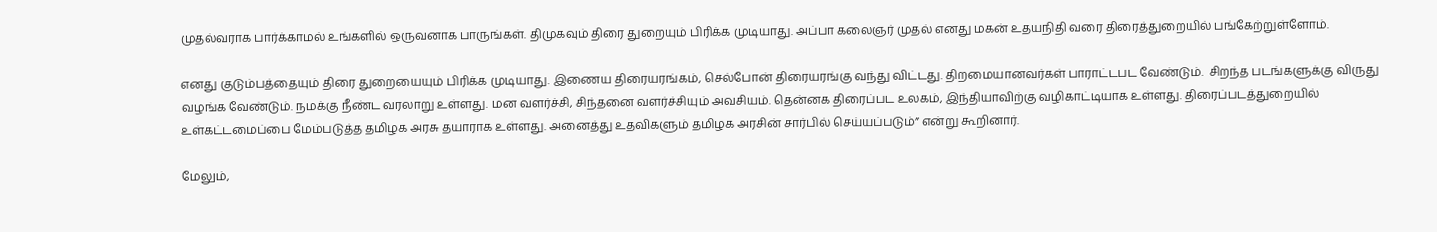முதல்வராக பார்க்காமல் உங்களில் ஒருவனாக பாருங்கள். திமுகவும் திரை துறையும் பிரிக்க முடியாது. அப்பா கலைஞர் முதல் எனது மகன் உதயநிதி வரை திரைத்துறையில் பங்கேற்றுள்ளோம்.

எனது குடும்பத்தையும் திரை துறையையும் பிரிக்க முடியாது. இணைய திரையரங்கம், செல்போன் திரையரங்கு வந்து விட்டது. திறமையானவர்கள் பாராட்டபட வேண்டும்.  சிறந்த படங்களுக்கு விருது வழங்க வேண்டும். நமக்கு நீண்ட வரலாறு உள்ளது. மன வளர்ச்சி, சிந்தனை வளர்ச்சியும் அவசியம். தென்னக திரைப்பட உலகம், இந்தியாவிற்கு வழிகாட்டியாக உள்ளது. திரைப்படத்துறையில் உள்கட்டமைப்பை மேம்படுத்த தமிழக அரசு தயாராக உள்ளது. அனைத்து உதவிகளும் தமிழக அரசின் சார்பில் செய்யப்படும்” என்று கூறினார்.

மேலும்,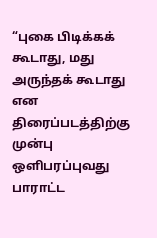“புகை பிடிக்கக் கூடாது, மது அருந்தக் கூடாது என திரைப்படத்திற்கு முன்பு ஒளிபரப்புவது பாராட்ட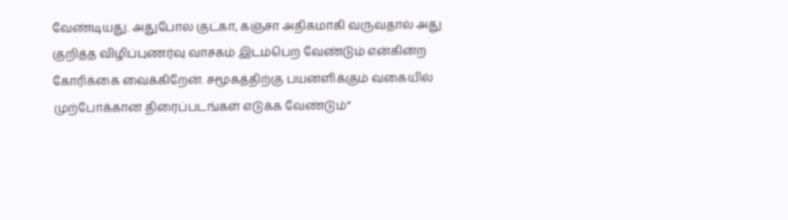வேண்டியது. அதுபோல குட்கா, கஞ்சா அதிகமாகி வருவதால் அது குறித்த விழிப்புணர்வு வாசகம் இடம்பெற வேண்டும் என்கின்ற கோரிக்கை வைக்கிறேன். சமூகத்திற்கு பயனளிக்கும் வகையில் முற்போக்கான திரைப்படங்கள் எடுக்க வேண்டும்”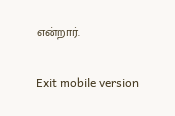என்றார்.

Exit mobile version